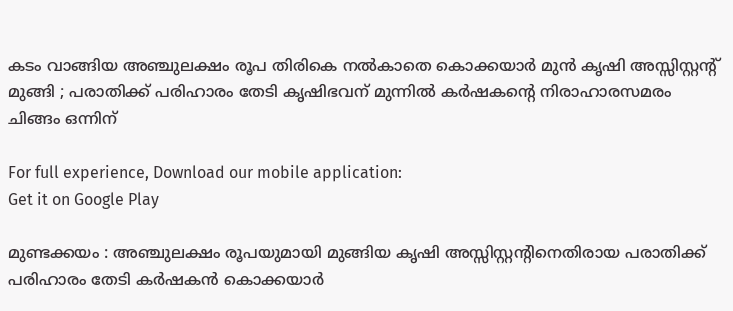കടം വാങ്ങിയ അഞ്ചുലക്ഷം രൂപ തിരികെ നല്‍കാതെ കൊക്കയാര്‍ മുന്‍ കൃഷി അസ്സിസ്റ്റന്റ് മുങ്ങി ; പരാതിക്ക് പരിഹാരം തേടി കൃഷിഭവന് മുന്നിൽ കർഷകന്റെ നിരാഹാരസമരം ചിങ്ങം ഒന്നിന്

For full experience, Download our mobile application:
Get it on Google Play

മുണ്ടക്കയം : അഞ്ചുലക്ഷം രൂപയുമായി മുങ്ങിയ കൃഷി അസ്സിസ്റ്റന്റിനെതിരായ പരാതിക്ക് പരിഹാരം തേടി കർഷകൻ കൊക്കയാര്‍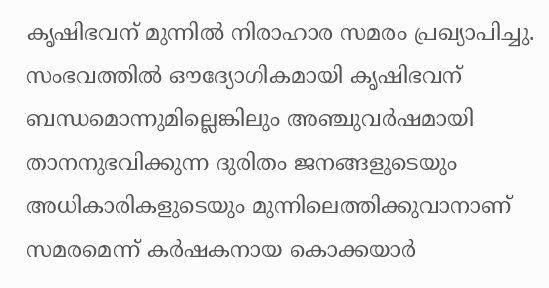കൃഷിഭവന് മുന്നിൽ നിരാഹാര സമരം പ്രഖ്യാപിച്ചു. സംഭവത്തിൽ ഔദ്യോഗികമായി കൃഷിഭവന് ബന്ധമൊന്നുമില്ലെങ്കിലും അഞ്ചുവർഷമായി താനനുഭവിക്കുന്ന ദുരിതം ജനങ്ങളുടെയും അധികാരികളുടെയും മുന്നിലെത്തിക്കുവാനാണ് സമരമെന്ന് കർഷകനായ കൊക്കയാർ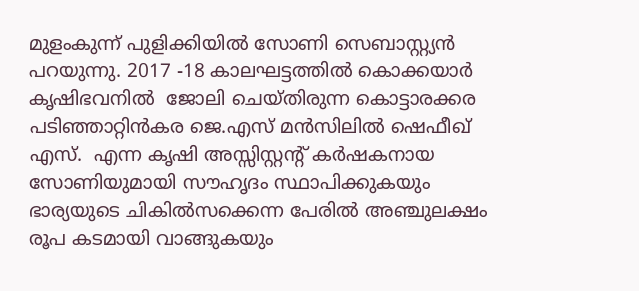മുളംകുന്ന് പുളിക്കിയിൽ സോണി സെബാസ്റ്റ്യൻ പറയുന്നു. 2017 -18 കാലഘട്ടത്തിൽ കൊക്കയാര്‍ കൃഷിഭവനില്‍  ജോലി ചെയ്തിരുന്ന കൊട്ടാരക്കര പടിഞ്ഞാറ്റിന്‍കര ജെ.എസ് മന്‍സിലില്‍ ഷെഫീഖ് എസ്.  എന്ന കൃഷി അസ്സിസ്റ്റന്റ് കര്‍ഷകനായ സോണിയുമായി സൗഹൃദം സ്ഥാപിക്കുകയും ഭാര്യയുടെ ചികിൽസക്കെന്ന പേരില്‍ അഞ്ചുലക്ഷം രൂപ കടമായി വാങ്ങുകയും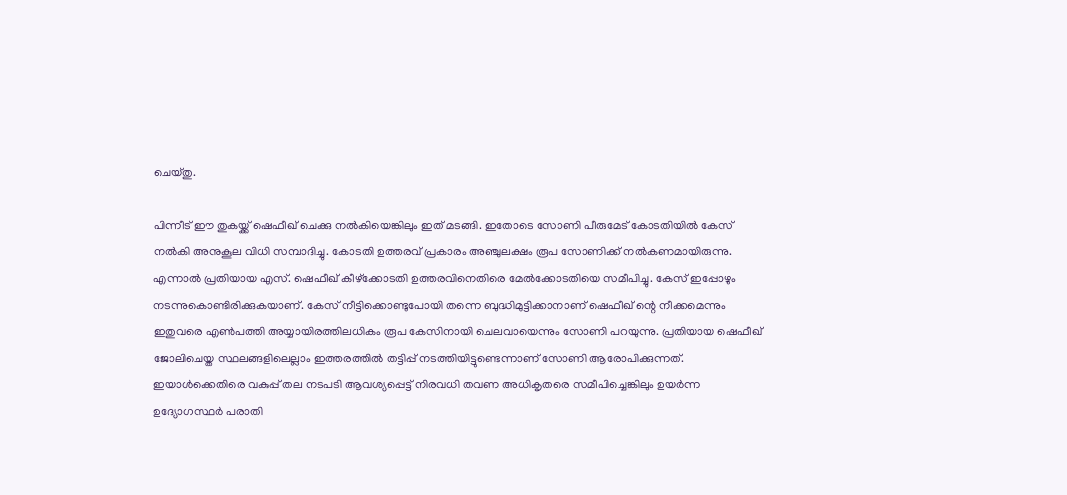ചെയ്തു.

പിന്നീട് ഈ തുകയ്ക്ക് ഷെഫീഖ് ചെക്കു നൽകിയെങ്കിലും ഇത് മടങ്ങി. ഇതോടെ സോണി പീരുമേട് കോടതിയിൽ കേസ് നല്‍കി അനുകൂല വിധി സമ്പാദിച്ചു. കോടതി ഉത്തരവ് പ്രകാരം അഞ്ചുലക്ഷം രൂപ സോണിക്ക് നല്‍കണമായിരുന്നു. എന്നാല്‍ പ്രതിയായ എസ്. ഷെഫീഖ് കീഴ്ക്കോടതി ഉത്തരവിനെതിരെ മേൽക്കോടതിയെ സമീപിച്ചു. കേസ് ഇപ്പോഴും നടന്നുകൊണ്ടിരിക്കുകയാണ്. കേസ് നീട്ടിക്കൊണ്ടുപോയി തന്നെ ബുദ്ധിമുട്ടിക്കാനാണ് ഷെഫീഖ് ന്റെ നീക്കമെന്നും ഇതുവരെ എണ്‍പത്തി അയ്യായിരത്തിലധികം രൂപ കേസിനായി ചെലവായെന്നും സോണി പറയുന്നു. പ്രതിയായ ഷെഫീഖ് ജോലിചെയ്ത സ്ഥലങ്ങളിലെല്ലാം ഇത്തരത്തിൽ തട്ടിപ്പ് നടത്തിയിട്ടുണ്ടെന്നാണ് സോണി ആരോപിക്കുന്നത്. ഇയാൾക്കെതിരെ വകുപ്പ് തല നടപടി ആവശ്യപ്പെട്ട് നിരവധി തവണ അധികൃതരെ സമീപിച്ചെങ്കിലും ഉയർന്ന ഉദ്യോഗസ്ഥർ പരാതി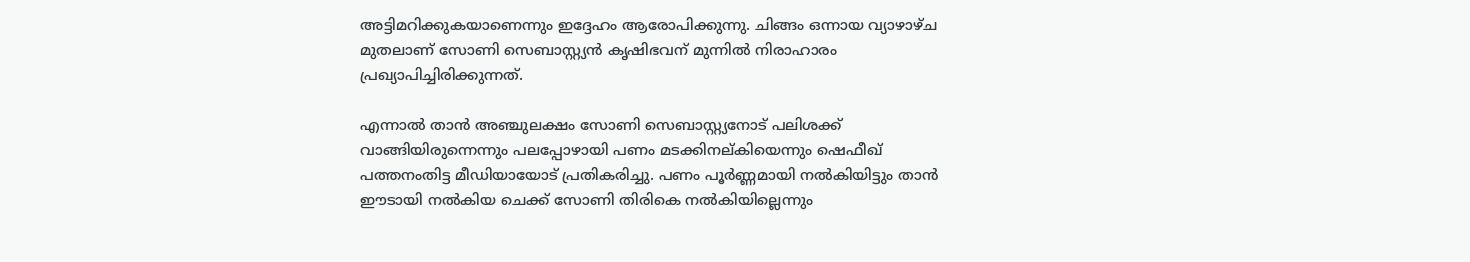അട്ടിമറിക്കുകയാണെന്നും ഇദ്ദേഹം ആരോപിക്കുന്നു. ചിങ്ങം ഒന്നായ വ്യാഴാഴ്ച മുതലാണ് സോണി സെബാസ്റ്റ്യൻ കൃഷിഭവന് മുന്നിൽ നിരാഹാരം പ്രഖ്യാപിച്ചിരിക്കുന്നത്.

എന്നാല്‍ താന്‍ അഞ്ചുലക്ഷം സോണി സെബാസ്റ്റ്യനോട്‌ പലിശക്ക് വാങ്ങിയിരുന്നെന്നും പലപ്പോഴായി പണം മടക്കിനല്കിയെന്നും ഷെഫീഖ് പത്തനംതിട്ട മീഡിയായോട് പ്രതികരിച്ചു. പണം പൂര്‍ണ്ണമായി നല്‍കിയിട്ടും താന്‍ ഈടായി നല്‍കിയ ചെക്ക് സോണി തിരികെ നല്‍കിയില്ലെന്നും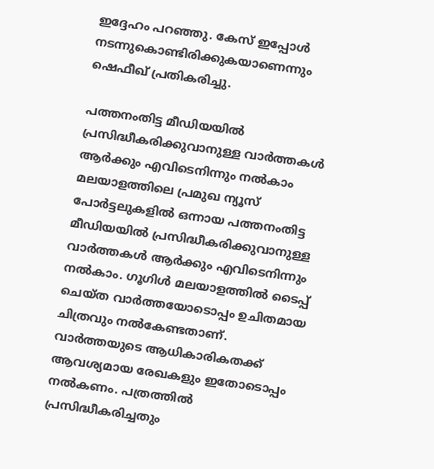ഇദ്ദേഹം പറഞ്ഞു. കേസ് ഇപ്പോള്‍ നടന്നുകൊണ്ടിരിക്കുകയാണെന്നും ഷെഫീഖ് പ്രതികരിച്ചു.

പത്തനംതിട്ട മീഡിയയില്‍ പ്രസിദ്ധീകരിക്കുവാനുള്ള വാര്‍ത്തകള്‍ ആര്‍ക്കും എവിടെനിന്നും നല്‍കാം
മലയാളത്തിലെ പ്രമുഖ ന്യൂസ് പോര്‍ട്ടലുകളില്‍ ഒന്നായ പത്തനംതിട്ട മീഡിയയില്‍ പ്രസിദ്ധീകരിക്കുവാനുള്ള വാര്‍ത്തകള്‍ ആര്‍ക്കും എവിടെനിന്നും നല്‍കാം. ഗൂഗിള്‍ മലയാളത്തില്‍ ടൈപ്പ് ചെയ്ത വാര്‍ത്തയോടൊപ്പം ഉചിതമായ ചിത്രവും നല്‍കേണ്ടതാണ്. വാര്‍ത്തയുടെ ആധികാരികതക്ക് ആവശ്യമായ രേഖകളും ഇതോടൊപ്പം നല്‍കണം. പത്രത്തില്‍ പ്രസിദ്ധീകരിച്ചതും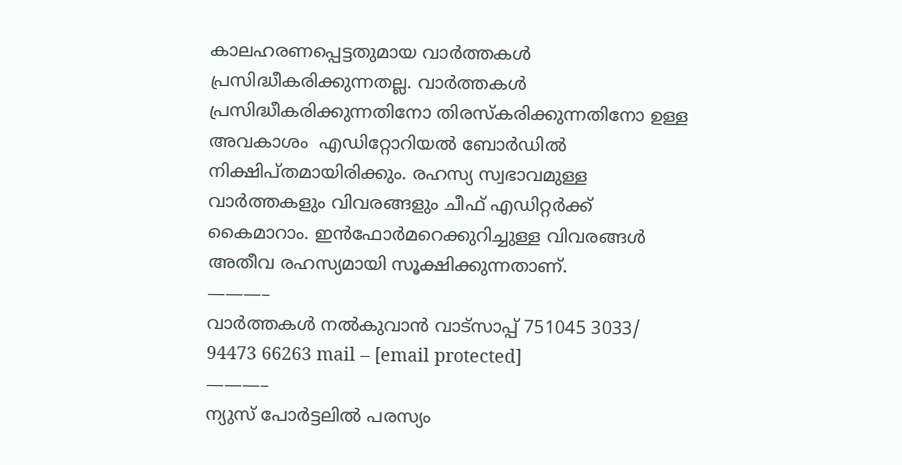കാലഹരണപ്പെട്ടതുമായ വാര്‍ത്തകള്‍ പ്രസിദ്ധീകരിക്കുന്നതല്ല. വാര്‍ത്തകള്‍ പ്രസിദ്ധീകരിക്കുന്നതിനോ തിരസ്കരിക്കുന്നതിനോ ഉള്ള അവകാശം  എഡിറ്റോറിയല്‍ ബോര്‍ഡില്‍ നിക്ഷിപ്തമായിരിക്കും. രഹസ്യ സ്വഭാവമുള്ള വാര്‍ത്തകളും വിവരങ്ങളും ചീഫ് എഡിറ്റര്‍ക്ക് കൈമാറാം. ഇന്‍ഫോര്‍മറെക്കുറിച്ചുള്ള വിവരങ്ങള്‍ അതീവ രഹസ്യമായി സൂക്ഷിക്കുന്നതാണ്.
———–
വാര്‍ത്തകള്‍ നല്‍കുവാന്‍ വാട്സാപ്പ് 751045 3033/ 94473 66263 mail – [email protected]
———–
ന്യുസ് പോര്‍ട്ടലില്‍ പരസ്യം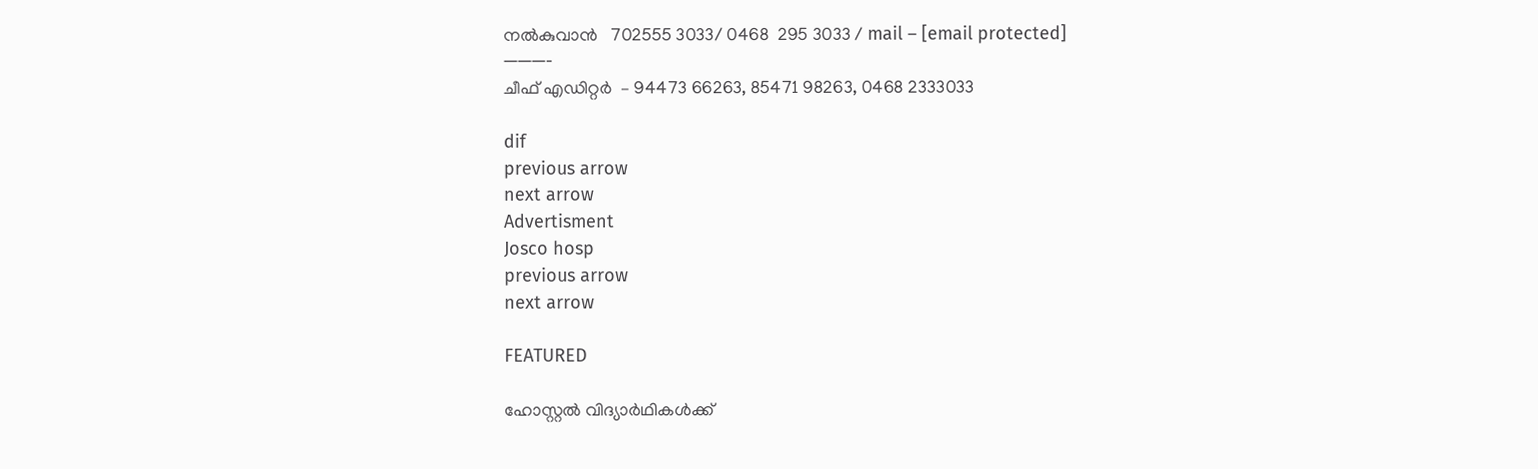നല്‍കുവാന്‍   702555 3033/ 0468  295 3033 / mail – [email protected]
———-
ചീഫ് എഡിറ്റര്‍  – 94473 66263, 85471 98263, 0468 2333033

dif
previous arrow
next arrow
Advertisment
Josco hosp
previous arrow
next arrow

FEATURED

ഹോസ്റ്റൽ വിദ്യാർഥികൾക്ക്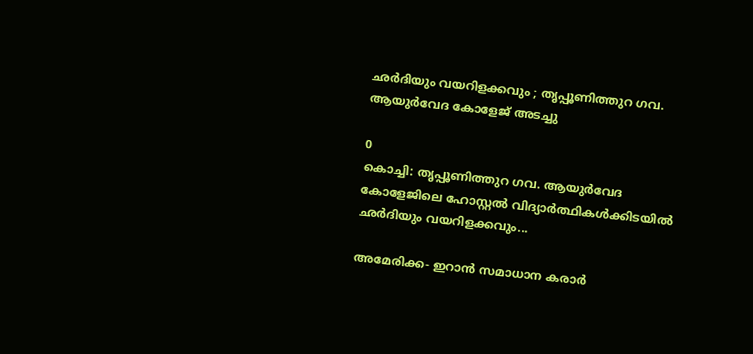ഛർദിയും വയറിളക്കവും ; തൃപ്പൂണിത്തുറ ഗവ. ആയുർവേദ കോളേജ് അടച്ചു

0
കൊച്ചി: തൃപ്പൂണിത്തുറ ഗവ. ആയുർവേദ കോളേജിലെ ഹോസ്റ്റൽ വിദ്യാർത്ഥികൾക്കിടയിൽ ഛർദിയും വയറിളക്കവും...

അമേരിക്ക- ഇറാൻ സമാധാന കരാർ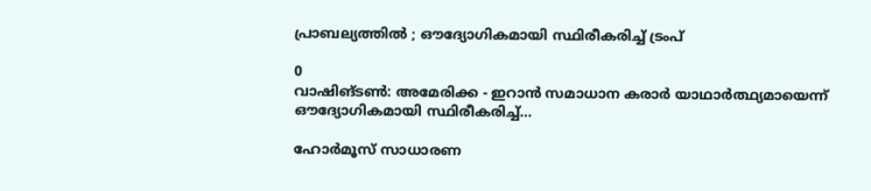പ്രാബല്യത്തിൽ ; ഔദ്യോഗികമായി സ്ഥിരീകരിച്ച് ട്രംപ്

0
വാഷിങ്ടൺ: അമേരിക്ക - ഇറാൻ സമാധാന കരാർ യാഥാർത്ഥ്യമായെന്ന് ഔദ്യോഗികമായി സ്ഥിരീകരിച്ച്...

ഹോർമൂസ് സാധാരണ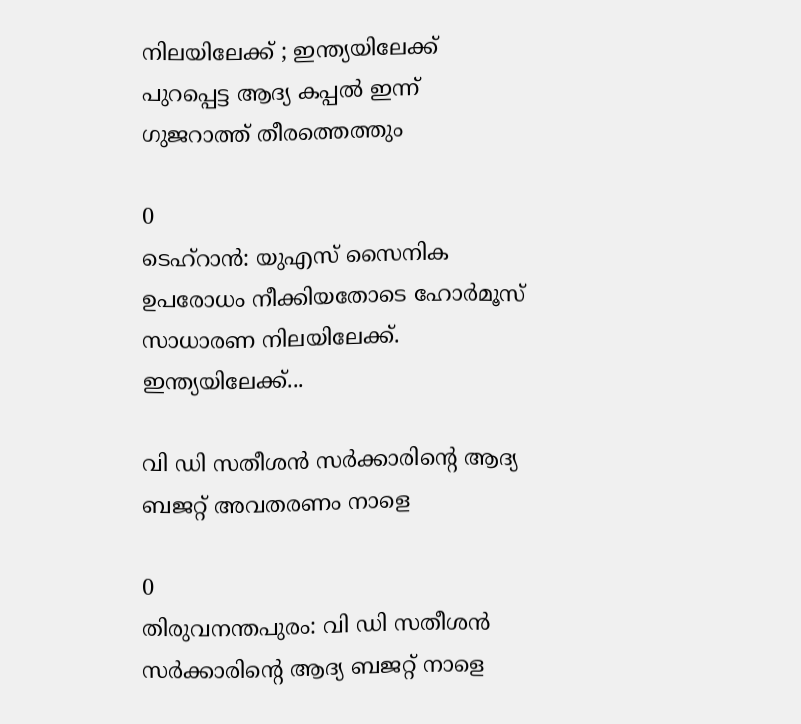നിലയിലേക്ക് ; ഇന്ത്യയിലേക്ക് പുറപ്പെട്ട ആദ്യ കപ്പൽ ഇന്ന് ഗുജറാത്ത് തീരത്തെത്തും

0
ടെഹ്റാൻ: യുഎസ് സൈനിക ഉപരോധം നീക്കിയതോടെ ഹോർമൂസ് സാധാരണ നിലയിലേക്ക്. ഇന്ത്യയിലേക്ക്...

വി ഡി സതീശൻ സര്‍ക്കാരിന്‍റെ ആദ്യ ബജറ്റ് അവതരണം നാളെ

0
തിരുവനന്തപുരം: വി ഡി സതീശൻ സര്‍ക്കാരിന്‍റെ ആദ്യ ബജറ്റ് നാളെ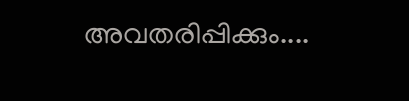അവതരിപ്പിക്കും....